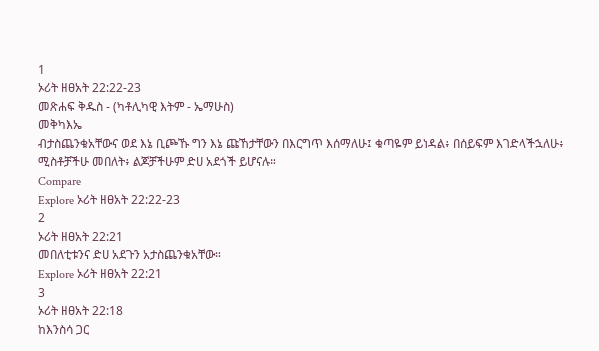1
ኦሪት ዘፀአት 22:22-23
መጽሐፍ ቅዱስ - (ካቶሊካዊ እትም - ኤማሁስ)
መቅካእኤ
ብታስጨንቁአቸውና ወደ እኔ ቢጮኹ ግን እኔ ጩኸታቸውን በእርግጥ እሰማለሁ፤ ቁጣዬም ይነዳል፥ በሰይፍም እገድላችኋለሁ፥ ሚስቶቻችሁ መበለት፥ ልጆቻችሁም ድሀ አደጎች ይሆናሉ።
Compare
Explore ኦሪት ዘፀአት 22:22-23
2
ኦሪት ዘፀአት 22:21
መበለቲቱንና ድሀ አደጉን አታስጨንቁአቸው።
Explore ኦሪት ዘፀአት 22:21
3
ኦሪት ዘፀአት 22:18
ከእንስሳ ጋር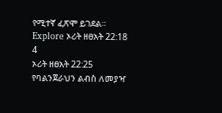የሚተኛ ፈጽሞ ይገደል።
Explore ኦሪት ዘፀአት 22:18
4
ኦሪት ዘፀአት 22:25
የባልንጀራህን ልብስ ለመያዣ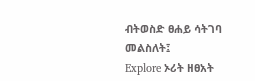ብትወስድ ፀሐይ ሳትገባ መልስለት፤
Explore ኦሪት ዘፀአት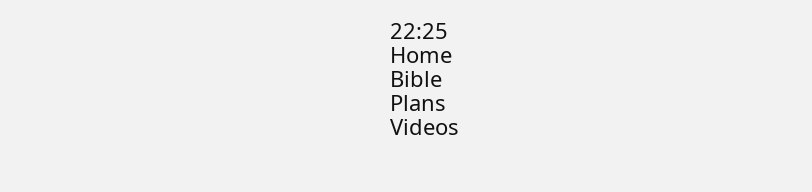22:25
Home
Bible
Plans
Videos